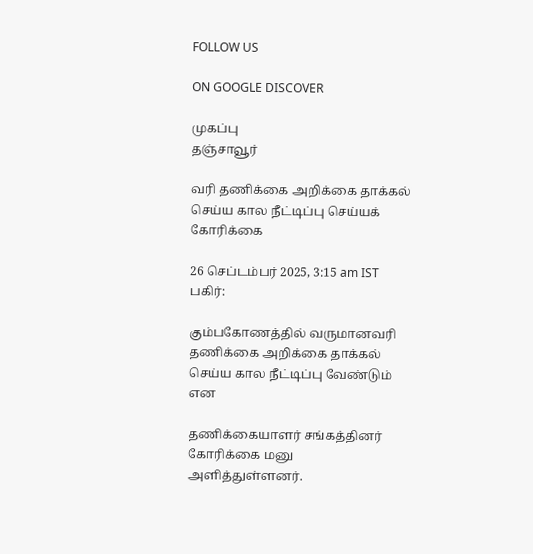FOLLOW US

ON GOOGLE DISCOVER

முகப்பு
தஞ்சாவூர்

வரி தணிக்கை அறிக்கை தாக்கல் செய்ய கால நீட்டிப்பு செய்யக் கோரிக்கை

26 செப்டம்பர் 2025, 3:15 am IST
பகிர்:

கும்பகோணத்தில் வருமானவரி தணிக்கை அறிக்கை தாக்கல் செய்ய கால நீட்டிப்பு வேண்டும் என

தணிக்கையாளர் சங்கத்தினர் கோரிக்கை மனு அளித்துள்ளனர்.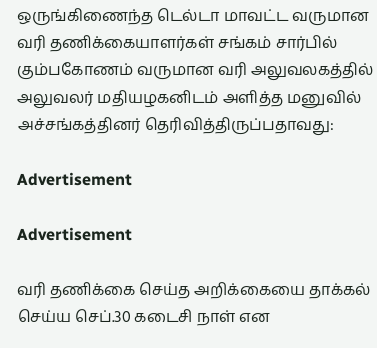ஒருங்கிணைந்த டெல்டா மாவட்ட வருமான வரி தணிக்கையாளர்கள் சங்கம் சார்பில் கும்பகோணம் வருமான வரி அலுவலகத்தில் அலுவலர் மதியழகனிடம் அளித்த மனுவில் அச்சங்கத்தினர் தெரிவித்திருப்பதாவது:

Advertisement

Advertisement

வரி தணிக்கை செய்த அறிக்கையை தாக்கல் செய்ய செப்.30 கடைசி நாள் என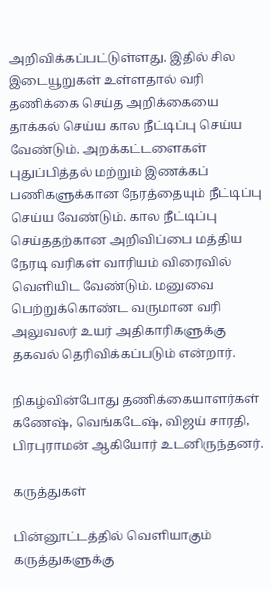அறிவிக்கப்பட்டுள்ளது. இதில் சில இடையூறுகள் உள்ளதால் வரி தணிக்கை செய்த அறிக்கையை தாக்கல் செய்ய கால நீட்டிப்பு செய்ய வேண்டும். அறக்கட்டளைகள் புதுப்பித்தல் மற்றும் இணக்கப் பணிகளுக்கான நேரத்தையும் நீட்டிப்பு செய்ய வேண்டும். கால நீட்டிப்பு செய்ததற்கான அறிவிப்பை மத்திய நேரடி வரிகள் வாரியம் விரைவில் வெளியிட வேண்டும். மனுவை பெற்றுக்கொண்ட வருமான வரி அலுவலர் உயர் அதிகாரிகளுக்கு தகவல் தெரிவிக்கப்படும் என்றார்.

நிகழ்வின்போது தணிக்கையாளர்கள் கணேஷ், வெங்கடேஷ், விஜய் சாரதி, பிரபுராமன் ஆகியோர் உடனிருந்தனர்.

கருத்துகள்

பின்னூட்டத்தில் வெளியாகும் கருத்துகளுக்கு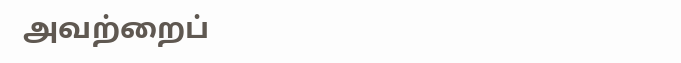அவற்றைப்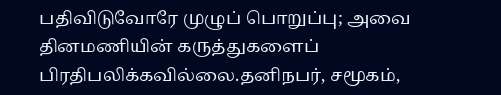பதிவிடுவோரே முழுப் பொறுப்பு; அவை தினமணியின் கருத்துகளைப் பிரதிபலிக்கவில்லை.தனிநபர், சமூகம்,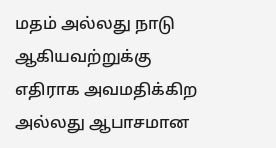மதம் அல்லது நாடு ஆகியவற்றுக்கு எதிராக அவமதிக்கிற அல்லது ஆபாசமான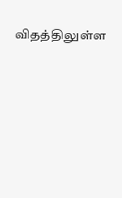விதத்திலுள்ள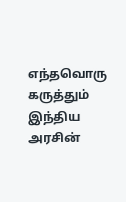எந்தவொரு கருத்தும் இந்திய அரசின்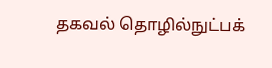தகவல் தொழில்நுட்பக்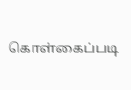கொள்கைப்படி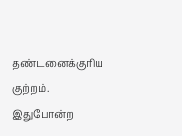தண்டனைக்குரிய குற்றம். இதுபோன்ற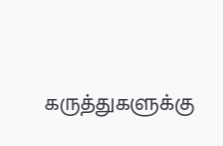கருத்துகளுக்கு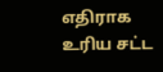எதிராக உரிய சட்ட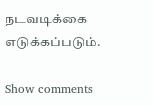நடவடிக்கை எடுக்கப்படும்.

Show comments